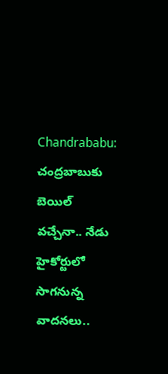Chandrababu: చంద్రబాబుకు బెయిల్ వచ్చేనా.. నేడు హైకోర్టులో సాగనున్న వాదనలు..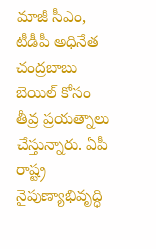మాజీ సీఎం, టీడీపీ అధినేత చంద్రబాబు బెయిల్ కోసం తీవ్ర ప్రయత్నాలు చేస్తున్నారు. ఏపీ రాష్ట్ర నైపుణ్యాభివృద్ధి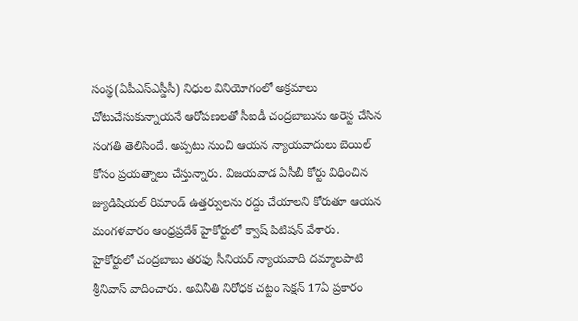సంస్థ(ఏపీఎస్ఎస్డీసీ) నిధుల వినియోగంలో అక్రమాలు చోటుచేసుకున్నాయనే ఆరోపణలతో సీఐడీ చంద్రబాబును అరెస్ట చేసిన సంగతి తెలిసిందే. అప్పటు నుంచి ఆయన న్యాయవాదులు బెయిల్ కోసం ప్రయత్నాలు చేస్తున్నారు. విజయవాడ ఏసీబీ కోర్టు విధించిన జ్యుడిషియల్ రిమాండ్ ఉత్తర్వులను రద్దు చేయాలని కోరుతూ ఆయన మంగళవారం ఆంధ్రప్రదేశ్ హైకోర్టులో క్వాష్ పిటిషన్ వేశారు.
హైకోర్టులో చంద్రబాబు తరఫు సీనియర్ న్యాయవాది దమ్మాలపాటి శ్రీనివాస్ వాదించారు. అవినీతి నిరోధక చట్టం సెక్షన్ 17ఏ ప్రకారం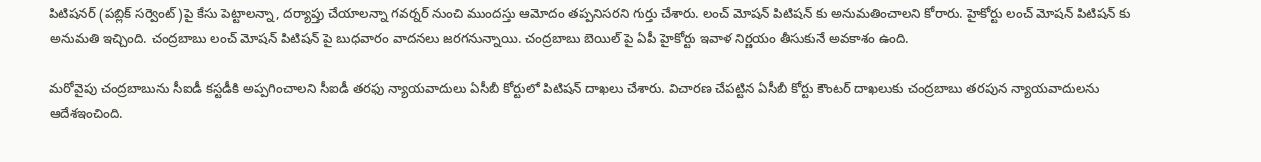పిటిషనర్ (పబ్లిక్ సర్వెంట్)పై కేసు పెట్టాలన్నా, దర్యాప్తు చేయాలన్నా గవర్నర్ నుంచి ముందస్తు ఆమోదం తప్పనిసరని గుర్తు చేశారు. లంచ్ మోషన్ పిటిషన్ కు అనుమతించాలని కోరారు. హైకోర్టు లంచ్ మోషన్ పిటిషన్ కు అనుమతి ఇచ్చింది. చంద్రబాబు లంచ్ మోషన్ పిటిషన్ పై బుధవారం వాదనలు జరగనున్నాయి. చంద్రబాబు బెయిల్ పై ఏపీ హైకోర్టు ఇవాళ నిర్ణయం తీసుకునే అవకాశం ఉంది.

మరోవైపు చంద్రబాబును సీఐడీ కస్టడీకి అప్పగించాలని సీఐడీ తరఫు న్యాయవాదులు ఏసీబీ కోర్టులో పిటిషన్ దాఖలు చేశారు. విచారణ చేపట్టిన ఏసీబీ కోర్టు కౌంటర్ దాఖలుకు చంద్రబాబు తరపున న్యాయవాదులను ఆదేశఇంచింది.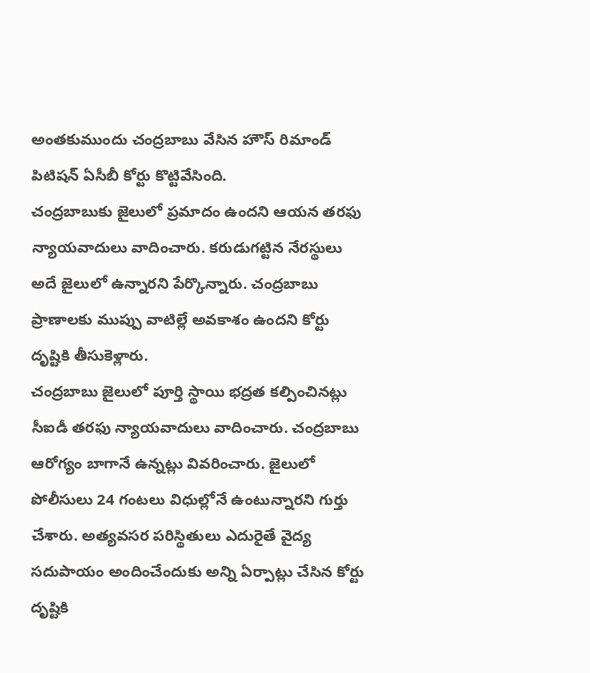అంతకుముందు చంద్రబాబు వేసిన హౌస్ రిమాండ్ పిటిషన్ ఏసీబీ కోర్టు కొట్టివేసింది.
చంద్రబాబుకు జైలులో ప్రమాదం ఉందని ఆయన తరఫు న్యాయవాదులు వాదించారు. కరుడుగట్టిన నేరస్థులు అదే జైలులో ఉన్నారని పేర్కొన్నారు. చంద్రబాబు ప్రాణాలకు ముప్పు వాటిల్లే అవకాశం ఉందని కోర్టు దృష్టికి తీసుకెళ్లారు.
చంద్రబాబు జైలులో పూర్తి స్థాయి భద్రత కల్పించినట్లు సీఐడీ తరఫు న్యాయవాదులు వాదించారు. చంద్రబాబు ఆరోగ్యం బాగానే ఉన్నట్లు వివరించారు. జైలులో పోలీసులు 24 గంటలు విధుల్లోనే ఉంటున్నారని గుర్తు చేశారు. అత్యవసర పరిస్థితులు ఎదురైతే వైద్య సదుపాయం అందించేందుకు అన్ని ఏర్పాట్లు చేసిన కోర్టు దృష్టికి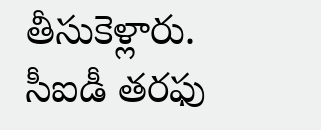తీసుకెళ్లారు. సీఐడీ తరఫు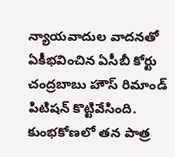న్యాయవాదుల వాదనతో ఏకీభవించిన ఏసీబీ కోర్టు చంద్రబాబు హౌస్ రిమాండ్ పిటిషన్ కొట్టివేసింది. కుంభకోణలో తన పాత్ర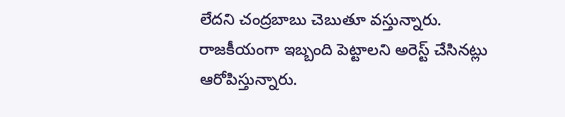లేదని చంద్రబాబు చెబుతూ వస్తున్నారు. రాజకీయంగా ఇబ్బంది పెట్టాలని అరెస్ట్ చేసినట్లు ఆరోపిస్తున్నారు.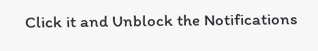Click it and Unblock the Notifications